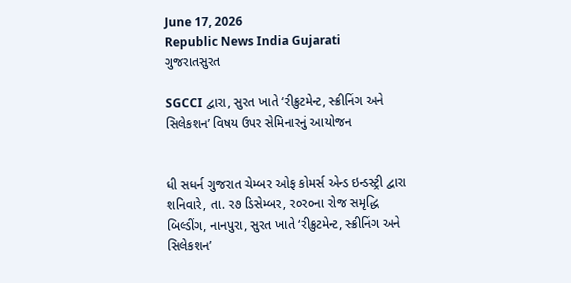June 17, 2026
Republic News India Gujarati
ગુજરાતસુરત

SGCCI દ્વારા, સુરત ખાતે ‘રીક્રુટમેન્ટ, સ્ક્રીનિંગ અને સિલેકશન’ વિષય ઉપર સેમિનારનું આયોજન


ધી સધર્ન ગુજરાત ચેમ્બર ઓફ કોમર્સ એન્ડ ઇન્ડસ્ટ્રી દ્વારા શનિવારે, તા. ર૭ ડિસેમ્બર, ર૦ર૦ના રોજ સમૃદ્ધિ બિલ્ડીંગ, નાનપુરા, સુરત ખાતે ‘રીક્રુટમેન્ટ, સ્ક્રીનિંગ અને સિલેકશન’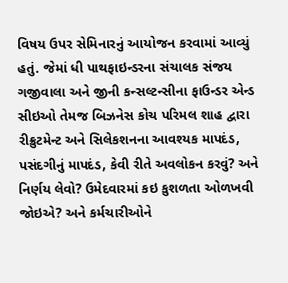વિષય ઉપર સેમિનારનું આયોજન કરવામાં આવ્યું હતું. જેમાં ધી પાથફાઇન્ડરના સંચાલક સંજય ગજીવાલા અને જીની કન્સલ્ટન્સીના ફાઉન્ડર એન્ડ સીઇઓ તેમજ બિઝનેસ કોચ પરિમલ શાહ દ્વારા રીક્રુટમેન્ટ અને સિલેકશનના આવશ્યક માપદંડ, પસંદગીનું માપદંડ, કેવી રીતે અવલોકન કરવું? અને નિર્ણય લેવો? ઉમેદવારમાં કઇ કુશળતા ઓળખવી જોઇએ? અને કર્મચારીઓને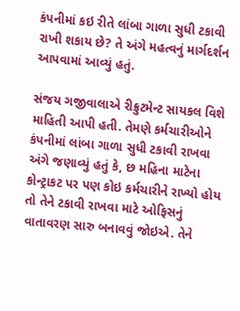કંપનીમાં કઇ રીતે લાંબા ગાળા સુધી ટકાવી રાખી શકાય છે? તે અંગે મહત્વનું માર્ગદર્શન આપવામાં આવ્યું હતું.

સંજય ગજીવાલાએ રીક્રુટમેન્ટ સાયકલ વિશે માહિતી આપી હતી. તેમણે કર્મચારીઓને કંપનીમાં લાંબા ગાળા સુધી ટકાવી રાખવા અંગે જણાવ્યું હતું કે, છ મહિના માટેના કોન્ટ્રાકટ પર પણ કોઇ કર્મચારીને રાખ્યો હોય તો તેને ટકાવી રાખવા માટે ઓફિસનું વાતાવરણ સારુ બનાવવું જોઇએ. તેને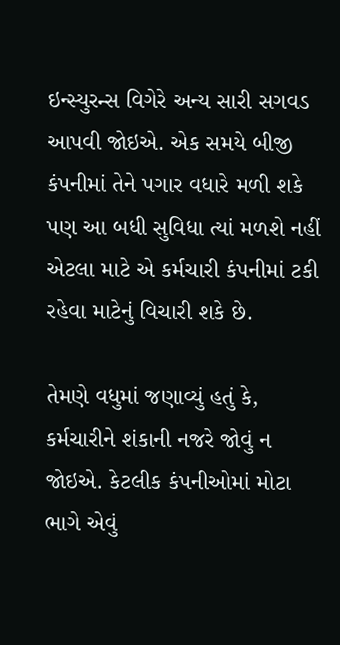ઇન્સ્યુરન્સ વિગેરે અન્ય સારી સગવડ આપવી જોઇએ. એક સમયે બીજી કંપનીમાં તેને પગાર વધારે મળી શકે પણ આ બધી સુવિધા ત્યાં મળશે નહીં એટલા માટે એ કર્મચારી કંપનીમાં ટકી રહેવા માટેનું વિચારી શકે છે.

તેમણે વધુમાં જણાવ્યું હતું કે, કર્મચારીને શંકાની નજરે જોવું ન જોઇએ. કેટલીક કંપનીઓમાં મોટા ભાગે એવું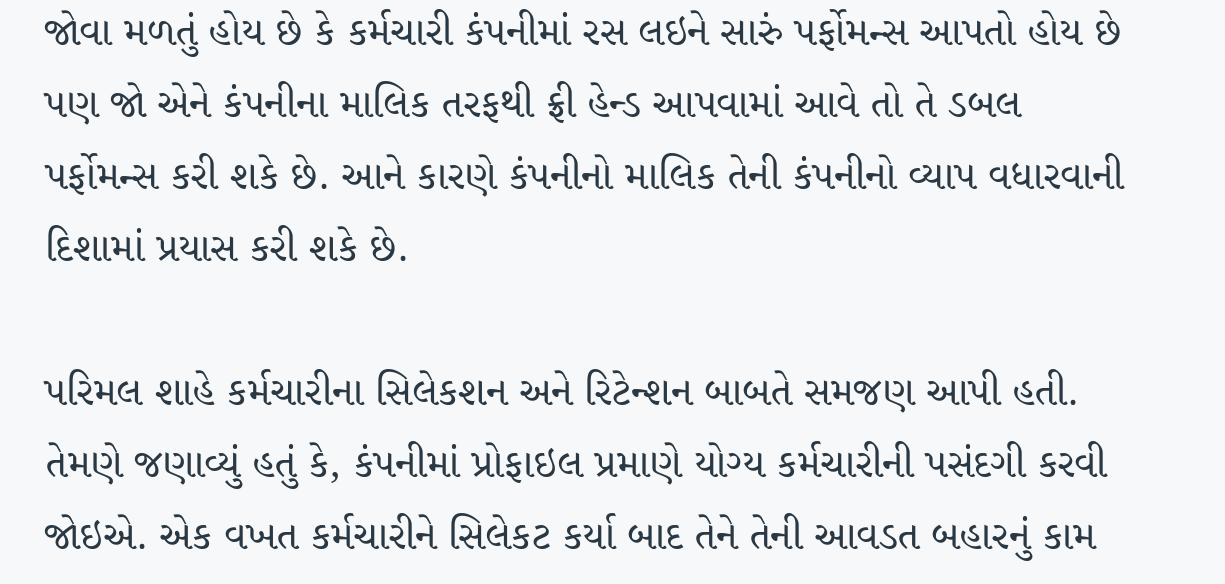જોવા મળતું હોય છે કે કર્મચારી કંપનીમાં રસ લઇને સારું પર્ફોમન્સ આપતો હોય છે પણ જો એને કંપનીના માલિક તરફથી ફ્રી હેન્ડ આપવામાં આવે તો તે ડબલ પર્ફોમન્સ કરી શકે છે. આને કારણે કંપનીનો માલિક તેની કંપનીનો વ્યાપ વધારવાની દિશામાં પ્રયાસ કરી શકે છે.

પરિમલ શાહે કર્મચારીના સિલેકશન અને રિટેન્શન બાબતે સમજણ આપી હતી. તેમણે જણાવ્યું હતું કે, કંપનીમાં પ્રોફાઇલ પ્રમાણે યોગ્ય કર્મચારીની પસંદગી કરવી જોઇએ. એક વખત કર્મચારીને સિલેકટ કર્યા બાદ તેને તેની આવડત બહારનું કામ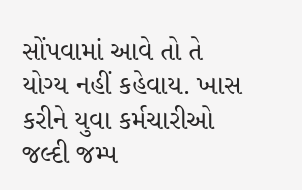સોંપવામાં આવે તો તે યોગ્ય નહીં કહેવાય. ખાસ કરીને યુવા કર્મચારીઓ જલ્દી જમ્પ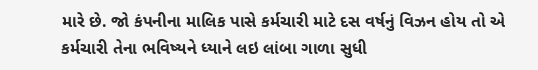મારે છે. જો કંપનીના માલિક પાસે કર્મચારી માટે દસ વર્ષનું વિઝન હોય તો એ કર્મચારી તેના ભવિષ્યને ધ્યાને લઇ લાંબા ગાળા સુધી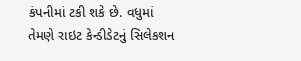કંપનીમાં ટકી શકે છે. વધુમાં તેમણે રાઇટ કેન્ડીડેટનું સિલેકશન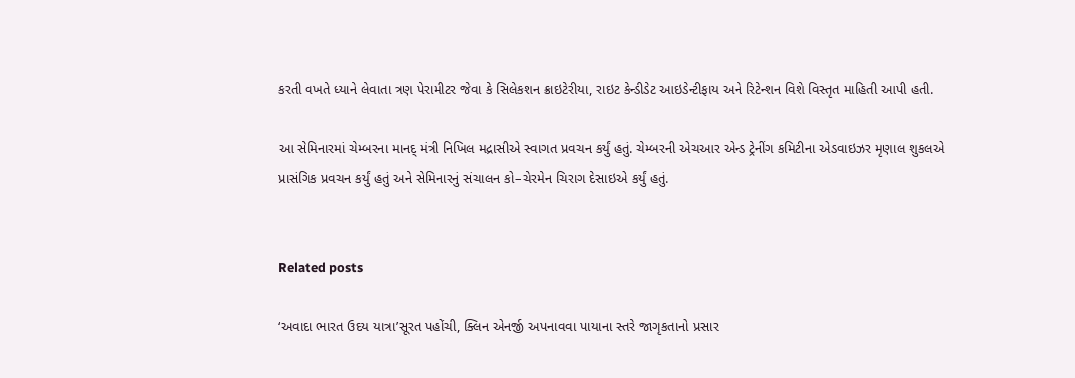કરતી વખતે ધ્યાને લેવાતા ત્રણ પેરામીટર જેવા કે સિલેકશન ક્રાઇટેરીયા, રાઇટ કેન્ડીડેટ આઇડેન્ટીફાય અને રિટેન્શન વિશે વિસ્તૃત માહિતી આપી હતી.

આ સેમિનારમાં ચેમ્બરના માનદ્‌ મંત્રી નિખિલ મદ્રાસીએ સ્વાગત પ્રવચન કર્યું હતું. ચેમ્બરની એચઆર એન્ડ ટ્રેનીંગ કમિટીના એડવાઇઝર મૃણાલ શુકલએ પ્રાસંગિક પ્રવચન કર્યું હતું અને સેમિનારનું સંચાલન કો–ચેરમેન ચિરાગ દેસાઇએ કર્યું હતું.


Related posts

‘અવાદા ભારત ઉદય યાત્રા’સૂરત પહોંચી, ક્લિન એનર્જી અપનાવવા પાયાના સ્તરે જાગૃકતાનો પ્રસાર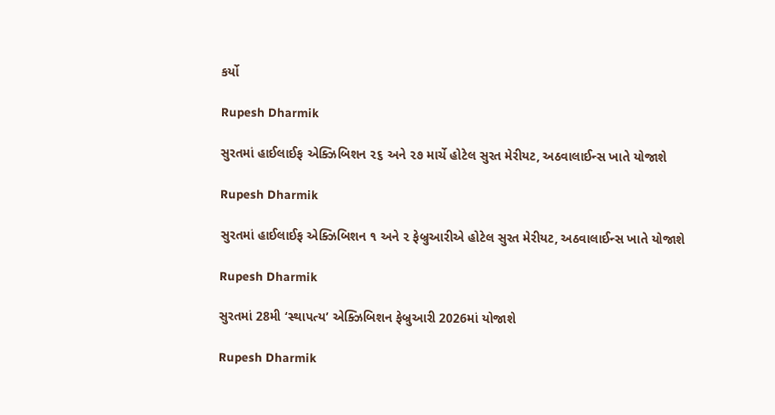કર્યો

Rupesh Dharmik

સુરતમાં હાઈલાઈફ એક્ઝિબિશન ૨૬ અને ૨૭ માર્ચે હોટેલ સુરત મેરીયટ, અઠવાલાઈન્સ ખાતે યોજાશે

Rupesh Dharmik

સુરતમાં હાઈલાઈફ એક્ઝિબિશન ૧ અને ૨ ફેબ્રુઆરીએ હોટેલ સુરત મેરીયટ, અઠવાલાઈન્સ ખાતે યોજાશે

Rupesh Dharmik

સુરતમાં 28મી ‘સ્થાપત્ય’ એક્ઝિબિશન ફેબ્રુઆરી 2026માં યોજાશે

Rupesh Dharmik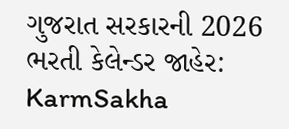ગુજરાત સરકારની 2026 ભરતી કેલેન્ડર જાહેર: KarmSakha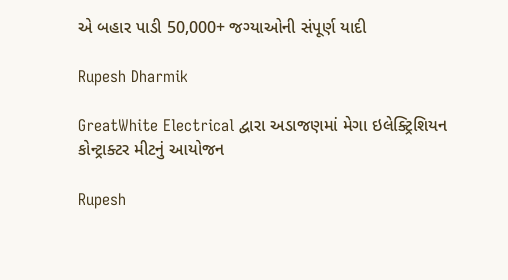એ બહાર પાડી 50,000+ જગ્યાઓની સંપૂર્ણ યાદી

Rupesh Dharmik

GreatWhite Electrical દ્વારા અડાજણમાં મેગા ઇલેક્ટ્રિશિયન કોન્ટ્રાક્ટર મીટનું આયોજન

Rupesh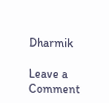Dharmik

Leave a Comment